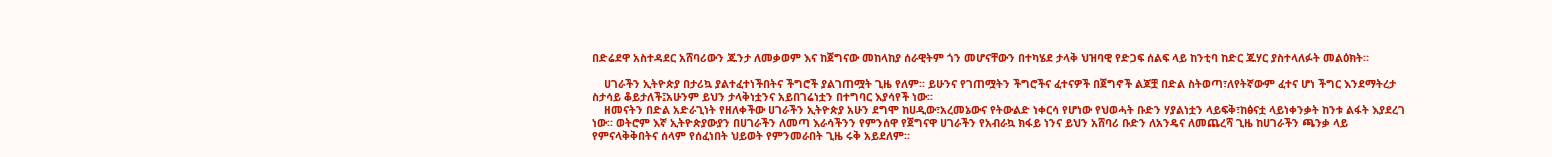በድሬደዋ አስተዳደር አሸባሪውን ጁንታ ለመቃወም እና ከጀግናው መከላከያ ሰራዊትም ጎን መሆናቸውን በተካሄደ ታላቅ ህዝባዊ የድጋፍ ሰልፍ ላይ ከንቲባ ከድር ጁሃር ያስተላለፉት መልዕክት።

    ሀገራችን ኢትዮጵያ በታሪኳ ያልተፈተነችበትና ችግሮች ያልገጠሟት ጊዜ የለም፡፡ ይሁንና የገጠሟትን ችግሮችና ፈተናዎች በጀግኖች ልጆቿ በድል ስትወጣ፣ለየትኛውም ፈተና ሆነ ችግር እንደማትረታ ስታሳይ ቆይታለች፤አሁንም ይህን ታላቅነቷንና አይበገሬነቷን በተግባር እያሳየች ነው፡፡
    ዘመናትን በድል አድራጊነት የዘለቀችው ሀገራችን ኢትዮጵያ አሁን ደግሞ ከሀዲው፣አረመኔውና የትውልድ ነቀርሳ የሆነው የህወሓት ቡድን ሃያልነቷን ላይፍቅ፣ከፅናቷ ላይነቀንቃት ከንቱ ልፋት እያደረገ ነው፡፡ ወትሮም እኛ ኢትዮጵያውያን በሀገራችን ለመጣ እራሳችንን የምንሰዋ የጀግናዋ ሀገራችን የአብራኳ ክፋይ ነንና ይህን አሸባሪ ቡድን ለአንዴና ለመጨረሻ ጊዜ ከሀገራችን ጫንቃ ላይ የምናላቅቅበትና ሰላም የሰፈነበት ህይወት የምንመራበት ጊዜ ሩቅ አይደለም፡፡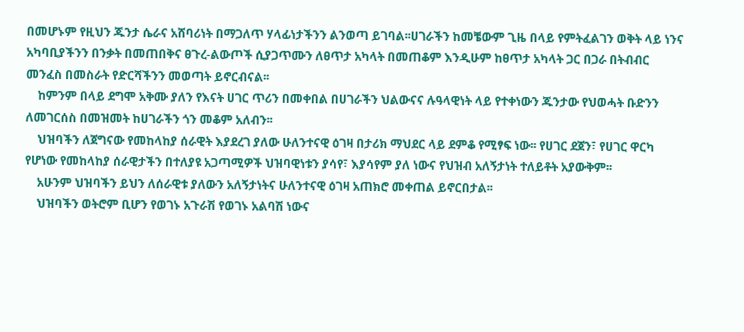በመሆኑም የዚህን ጁንታ ሴራና አሸባሪነት በማጋለጥ ሃላፊነታችንን ልንወጣ ይገባል፡፡ሀገራችን ከመቼውም ጊዜ በላይ የምትፈልገን ወቅት ላይ ነንና አካባቢያችንን በንቃት በመጠበቅና ፀጉረ-ልውጦች ሲያጋጥሙን ለፀጥታ አካላት በመጠቆም እንዲሁም ከፀጥታ አካላት ጋር በጋራ በትብብር መንፈስ በመስራት የድርሻችንን መወጣት ይኖርብናል፡፡
    ከምንም በላይ ደግሞ አቅሙ ያለን የእናት ሀገር ጥሪን በመቀበል በሀገራችን ህልውናና ሉዓላዊነት ላይ የተቀነውን ጁንታው የህወሓት ቡድንን ለመገርሰስ በመዝመት ከሀገራችን ጎን መቆም አለብን፡፡
    ህዝባችን ለጀግናው የመከላከያ ሰራዊት እያደረገ ያለው ሁለንተናዊ ዕገዛ በታሪክ ማህደር ላይ ደምቆ የሚፃፍ ነው፡፡ የሀገር ደጀን፣ የሀገር ዋርካ የሆነው የመከላከያ ሰራዊታችን በተለያዩ አጋጣሚዎች ህዝባዊነቱን ያሳየ፣ እያሳየም ያለ ነውና የህዝብ አለኝታነት ተለይቶት አያውቅም፡፡
    አሁንም ህዝባችን ይህን ለሰራዊቱ ያለውን አለኝታነትና ሁለንተናዊ ዕገዛ አጠክሮ መቀጠል ይኖርበታል፡፡
    ህዝባችን ወትሮም ቢሆን የወገኑ አጉራሽ የወገኑ አልባሽ ነውና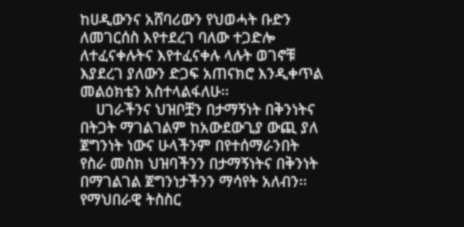ከሀዲውንና አሸባሪውን የህወሓት ቡድን ለመገርሰስ እየተደረገ ባለው ተጋድሎ ለተፈናቀሉትና እየተፈናቀሉ ላሉት ወገኖቹ እያደረገ ያለውን ድጋፍ አጠናክሮ እንዲቀጥል መልዕክቴን አስተላልፋለሁ፡፡
    ሀገራችንና ህዝቦቿን በታማኝነት በቅንነትና በትጋት ማገልገልም ከአውደውጊያ ውጪ ያለ ጀግንነት ነውና ሁላችንም በየተሰማራንበት የስራ መስክ ህዝባችንን በታማኝነትና በቅንነት በማገልገል ጀግንነታችንን ማሳየት አለብን፡፡ የማህበራዊ ትስስር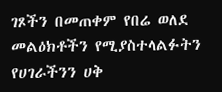ገጾችን በመጠቀም የበሬ ወለደ መልዕክቶችን የሚያስተላልፉትን የሀገራችንን ሀቅ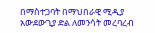በማስተጋባት በማህበራዊ ሚዲያ አውደውጊያ ድል ለመንሳት መረባረብ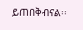ይጠበቅብናል፡፡